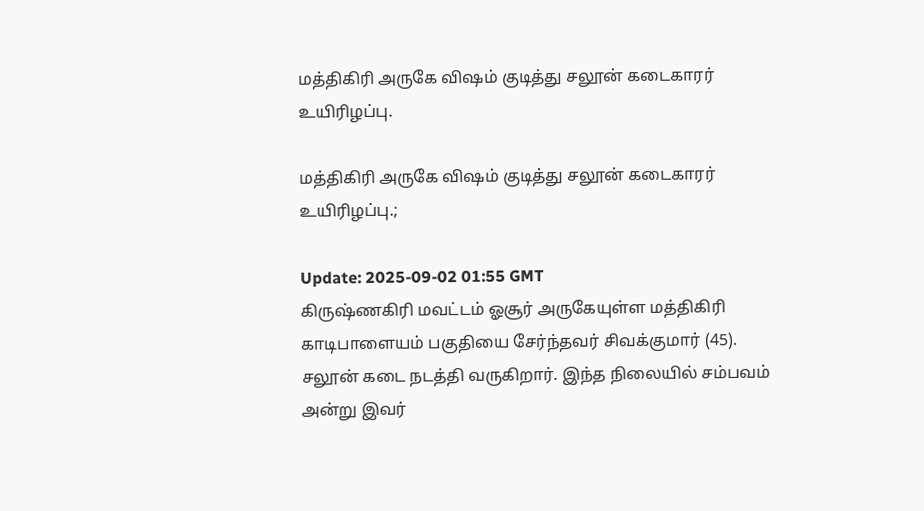மத்திகிரி அருகே விஷம் குடித்து சலூன் கடைகாரர் உயிரிழப்பு.

மத்திகிரி அருகே விஷம் குடித்து சலூன் கடைகாரர் உயிரிழப்பு.;

Update: 2025-09-02 01:55 GMT
கிருஷ்ணகிரி மவட்டம் ஓசூர் அருகேயுள்ள மத்திகிரி காடிபாளையம் பகுதியை சேர்ந்தவர் சிவக்குமார் (45). சலூன் கடை நடத்தி வருகிறார். இந்த நிலையில் சம்பவம் அன்று இவர்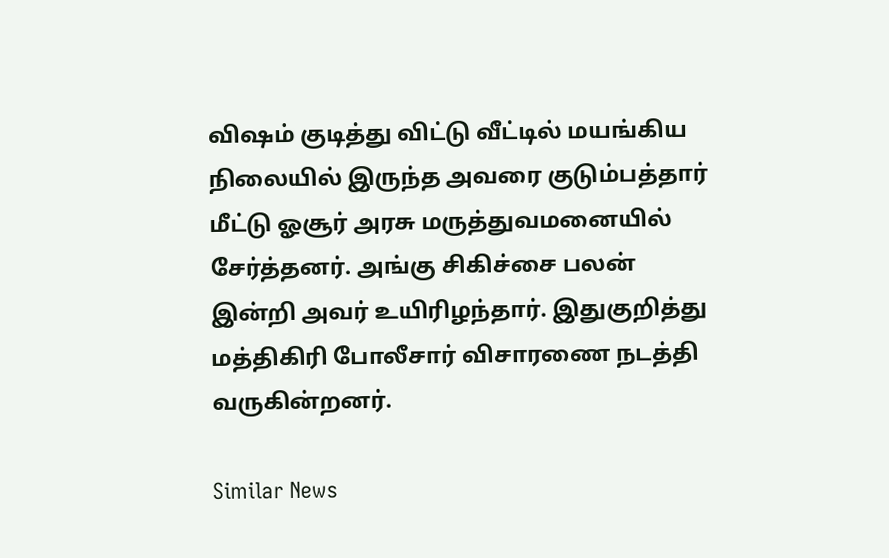விஷம் குடித்து விட்டு வீட்டில் மயங்கிய நிலையில் இருந்த அவரை குடும்பத்தார் மீட்டு ஓசூர் அரசு மருத்துவமனையில் சேர்த்தனர். அங்கு சிகிச்சை பலன் இன்றி அவர் உயிரிழந்தார். இதுகுறித்து மத்திகிரி போலீசார் விசாரணை நடத்தி வருகின்றனர்.

Similar News